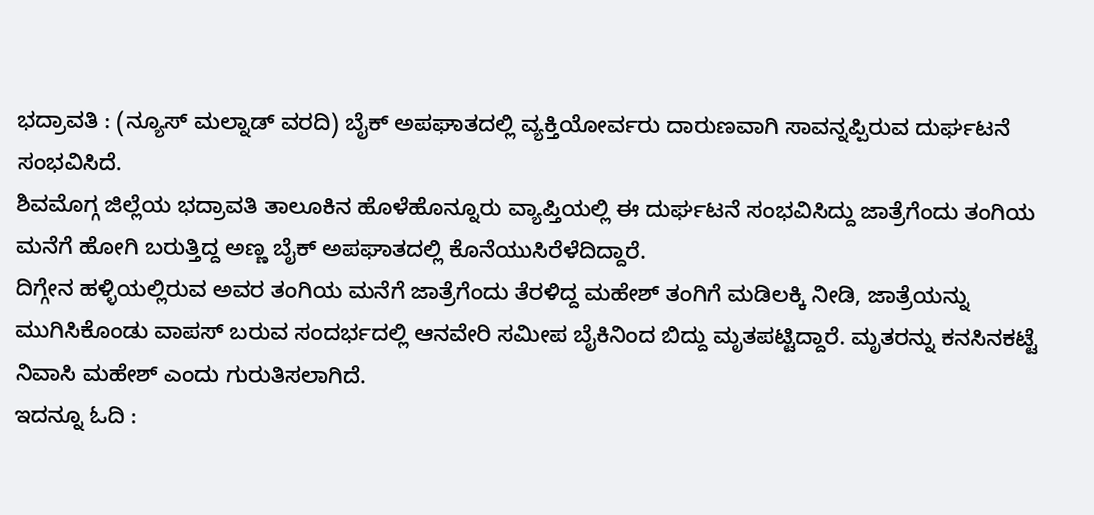ಭದ್ರಾವತಿ : (ನ್ಯೂಸ್ ಮಲ್ನಾಡ್ ವರದಿ) ಬೈಕ್ ಅಪಘಾತದಲ್ಲಿ ವ್ಯಕ್ತಿಯೋರ್ವರು ದಾರುಣವಾಗಿ ಸಾವನ್ನಪ್ಪಿರುವ ದುರ್ಘಟನೆ ಸಂಭವಿಸಿದೆ.
ಶಿವಮೊಗ್ಗ ಜಿಲ್ಲೆಯ ಭದ್ರಾವತಿ ತಾಲೂಕಿನ ಹೊಳೆಹೊನ್ನೂರು ವ್ಯಾಪ್ತಿಯಲ್ಲಿ ಈ ದುರ್ಘಟನೆ ಸಂಭವಿಸಿದ್ದು ಜಾತ್ರೆಗೆಂದು ತಂಗಿಯ ಮನೆಗೆ ಹೋಗಿ ಬರುತ್ತಿದ್ದ ಅಣ್ಣ ಬೈಕ್ ಅಪಘಾತದಲ್ಲಿ ಕೊನೆಯುಸಿರೆಳೆದಿದ್ದಾರೆ.
ದಿಗ್ಗೇನ ಹಳ್ಳಿಯಲ್ಲಿರುವ ಅವರ ತಂಗಿಯ ಮನೆಗೆ ಜಾತ್ರೆಗೆಂದು ತೆರಳಿದ್ದ ಮಹೇಶ್ ತಂಗಿಗೆ ಮಡಿಲಕ್ಕಿ ನೀಡಿ, ಜಾತ್ರೆಯನ್ನು ಮುಗಿಸಿಕೊಂಡು ವಾಪಸ್ ಬರುವ ಸಂದರ್ಭದಲ್ಲಿ ಆನವೇರಿ ಸಮೀಪ ಬೈಕಿನಿಂದ ಬಿದ್ದು ಮೃತಪಟ್ಟಿದ್ದಾರೆ. ಮೃತರನ್ನು ಕನಸಿನಕಟ್ಟೆ ನಿವಾಸಿ ಮಹೇಶ್ ಎಂದು ಗುರುತಿಸಲಾಗಿದೆ.
ಇದನ್ನೂ ಓದಿ :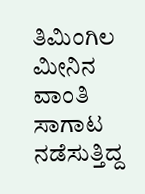ತಿಮಿಂಗಿಲ ಮೀನಿನ ವಾಂತಿ ಸಾಗಾಟ ನಡೆಸುತ್ತಿದ್ದ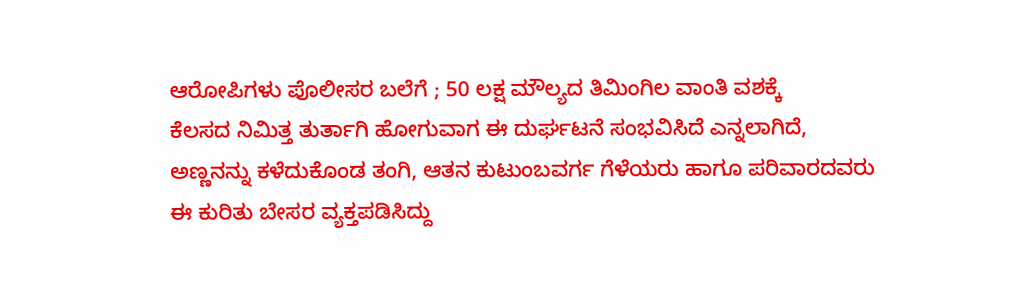ಆರೋಪಿಗಳು ಪೊಲೀಸರ ಬಲೆಗೆ ; 50 ಲಕ್ಷ ಮೌಲ್ಯದ ತಿಮಿಂಗಿಲ ವಾಂತಿ ವಶಕ್ಕೆ
ಕೆಲಸದ ನಿಮಿತ್ತ ತುರ್ತಾಗಿ ಹೋಗುವಾಗ ಈ ದುರ್ಘಟನೆ ಸಂಭವಿಸಿದೆ ಎನ್ನಲಾಗಿದೆ, ಅಣ್ಣನನ್ನು ಕಳೆದುಕೊಂಡ ತಂಗಿ, ಆತನ ಕುಟುಂಬವರ್ಗ ಗೆಳೆಯರು ಹಾಗೂ ಪರಿವಾರದವರು ಈ ಕುರಿತು ಬೇಸರ ವ್ಯಕ್ತಪಡಿಸಿದ್ದು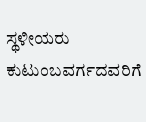ಸ್ಥಳೀಯರು ಕುಟುಂಬವರ್ಗದವರಿಗೆ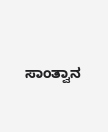ಸಾಂತ್ವಾನ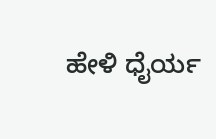ಹೇಳಿ ಧೈರ್ಯ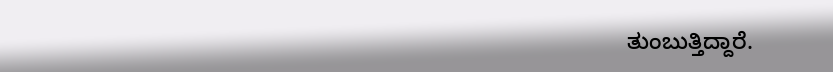ತುಂಬುತ್ತಿದ್ದಾರೆ.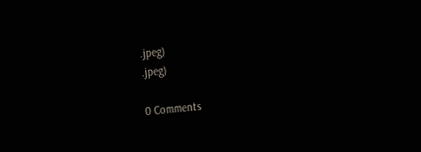.jpeg)
.jpeg)

0 Comments